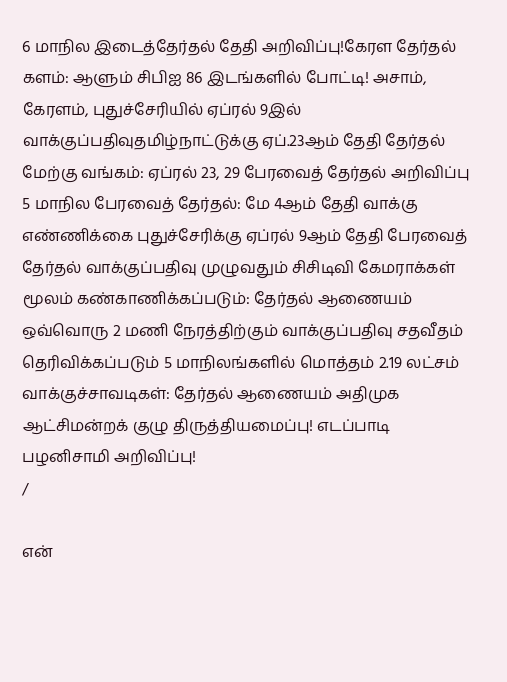6 மாநில இடைத்தேர்தல் தேதி அறிவிப்பு!கேரள தேர்தல் களம்: ஆளும் சிபிஐ 86 இடங்களில் போட்டி! அசாம், கேரளம், புதுச்சேரியில் ஏப்ரல் 9இல் வாக்குப்பதிவுதமிழ்நாட்டுக்கு ஏப்.23ஆம் தேதி தேர்தல் மேற்கு வங்கம்: ஏப்ரல் 23, 29 பேரவைத் தேர்தல் அறிவிப்பு 5 மாநில பேரவைத் தேர்தல்: மே 4ஆம் தேதி வாக்கு எண்ணிக்கை புதுச்சேரிக்கு ஏப்ரல் 9ஆம் தேதி பேரவைத் தேர்தல் வாக்குப்பதிவு முழுவதும் சிசிடிவி கேமராக்கள் மூலம் கண்காணிக்கப்படும்: தேர்தல் ஆணையம் ஒவ்வொரு 2 மணி நேரத்திற்கும் வாக்குப்பதிவு சதவீதம் தெரிவிக்கப்படும் 5 மாநிலங்களில் மொத்தம் 2.19 லட்சம் வாக்குச்சாவடிகள்: தேர்தல் ஆணையம் அதிமுக ஆட்சிமன்றக் குழு திருத்தியமைப்பு! எடப்பாடி பழனிசாமி அறிவிப்பு!
/

என்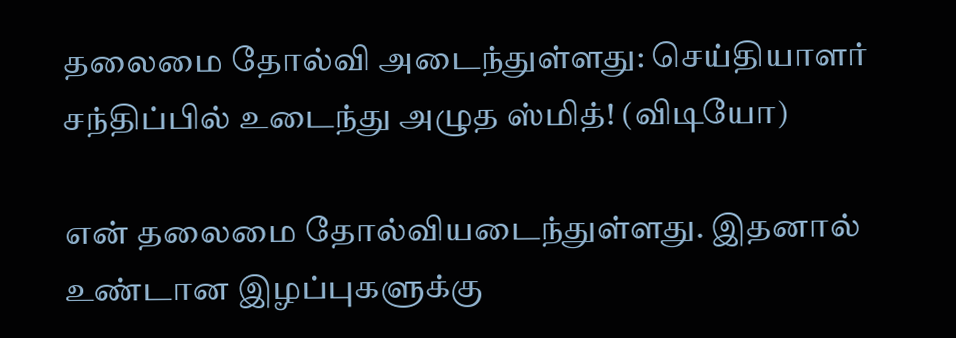தலைமை தோல்வி அடைந்துள்ளது: செய்தியாளர் சந்திப்பில் உடைந்து அழுத ஸ்மித்! (விடியோ)

என் தலைமை தோல்வியடைந்துள்ளது. இதனால் உண்டான இழப்புகளுக்கு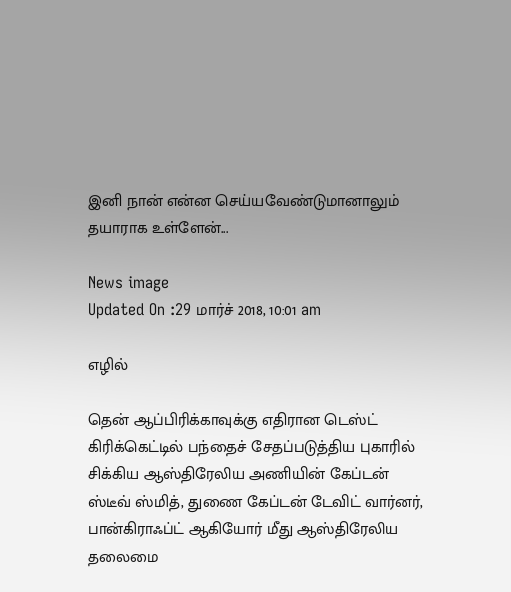இனி நான் என்ன செய்யவேண்டுமானாலும் தயாராக உள்ளேன்...

News image
Updated On :29 மார்ச் 2018, 10:01 am

எழில்

தென் ஆப்பிரிக்காவுக்கு எதிரான டெஸ்ட் கிரிக்கெட்டில் பந்தைச் சேதப்படுத்திய புகாரில் சிக்கிய ஆஸ்திரேலிய அணியின் கேப்டன் ஸ்டீவ் ஸ்மித், துணை கேப்டன் டேவிட் வார்னர், பான்கிராஃப்ட் ஆகியோர் மீது ஆஸ்திரேலிய தலைமை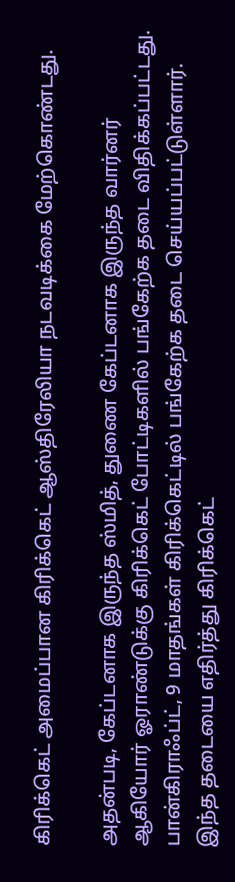கிரிக்கெட் அமைப்பான கிரிக்கெட் ஆஸ்திரேலியா நடவடிக்கை மேற்கொண்டது.

அதன்படி, கேப்டனாக இருந்த ஸ்மித், துணை கேப்டனாக இருந்த வார்னர் ஆகியோர் ஓராண்டுக்கு கிரிக்கெட் போட்டிகளில் பங்கேற்க தடை விதிக்கப்பட்டது. பான்கிராஃப்ட், 9 மாதங்கள் கிரிக்கெட்டில் பங்கேற்க தடை செய்யப்பட்டுள்ளார். இந்த தடையை எதிர்த்து கிரிக்கெட்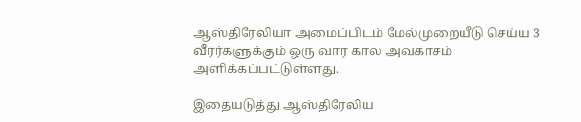ஆஸ்திரேலியா அமைப்பிடம் மேல்முறையீடு செய்ய 3 வீரர்களுக்கும் ஒரு வார கால அவகாசம் அளிக்கப்பட்டுள்ளது.

இதையடுத்து ஆஸ்திரேலிய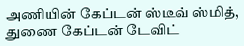அணியின் கேப்டன் ஸ்டீவ் ஸ்மித், துணை கேப்டன் டேவிட்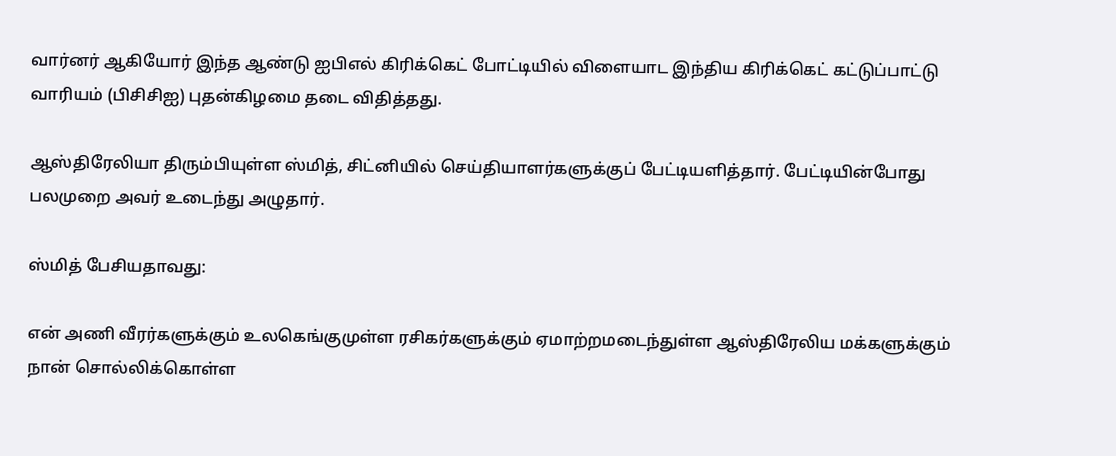வார்னர் ஆகியோர் இந்த ஆண்டு ஐபிஎல் கிரிக்கெட் போட்டியில் விளையாட இந்திய கிரிக்கெட் கட்டுப்பாட்டு வாரியம் (பிசிசிஐ) புதன்கிழமை தடை விதித்தது.

ஆஸ்திரேலியா திரும்பியுள்ள ஸ்மித், சிட்னியில் செய்தியாளர்களுக்குப் பேட்டியளித்தார். பேட்டியின்போது பலமுறை அவர் உடைந்து அழுதார்.

ஸ்மித் பேசியதாவது:

என் அணி வீரர்களுக்கும் உலகெங்குமுள்ள ரசிகர்களுக்கும் ஏமாற்றமடைந்துள்ள ஆஸ்திரேலிய மக்களுக்கும் நான் சொல்லிக்கொள்ள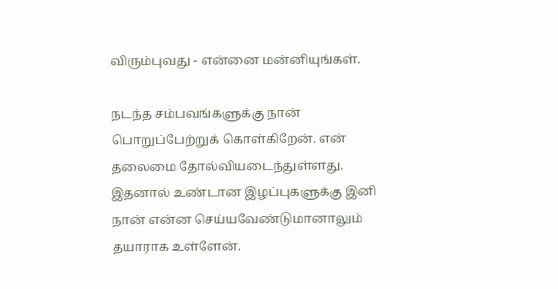விரும்புவது - என்னை மன்னியுங்கள்.

நடந்த சம்பவங்களுக்கு நான் பொறுப்பேற்றுக் கொள்கிறேன். என் தலைமை தோல்வியடைந்துள்ளது. இதனால் உண்டான இழப்புகளுக்கு இனி நான் என்ன செய்யவேண்டுமானாலும் தயாராக உள்ளேன்.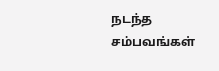நடந்த சம்பவங்கள்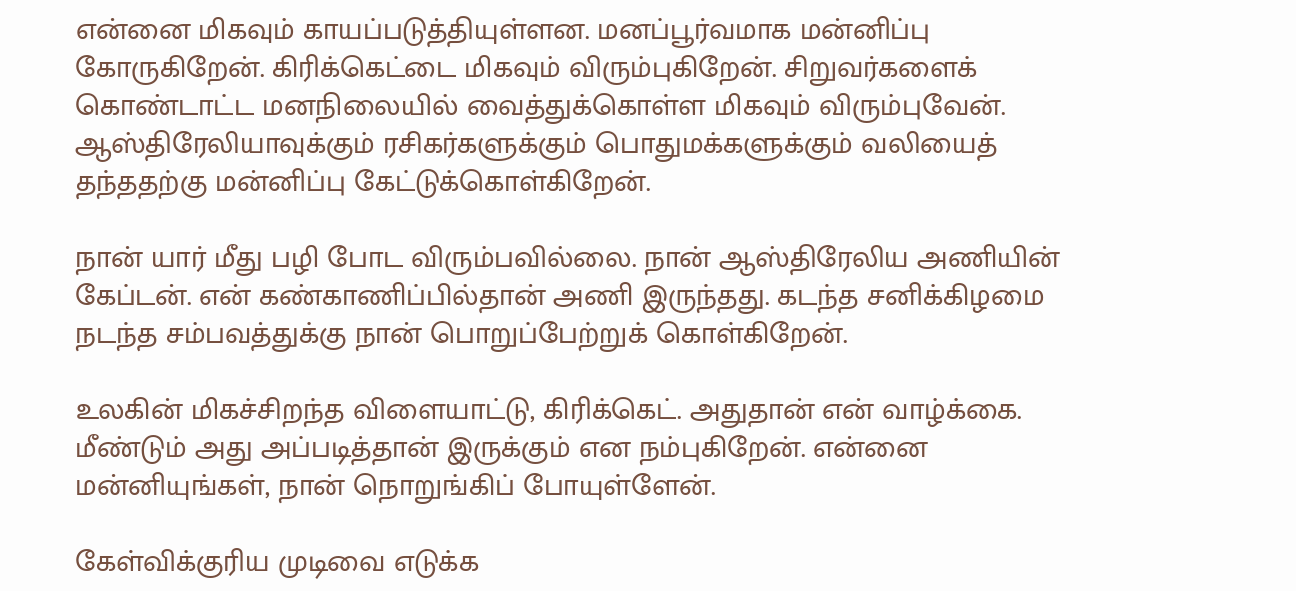என்னை மிகவும் காயப்படுத்தியுள்ளன. மனப்பூர்வமாக மன்னிப்பு கோருகிறேன். கிரிக்கெட்டை மிகவும் விரும்புகிறேன். சிறுவர்களைக் கொண்டாட்ட மனநிலையில் வைத்துக்கொள்ள மிகவும் விரும்புவேன். ஆஸ்திரேலியாவுக்கும் ரசிகர்களுக்கும் பொதுமக்களுக்கும் வலியைத் தந்ததற்கு மன்னிப்பு கேட்டுக்கொள்கிறேன்.

நான் யார் மீது பழி போட விரும்பவில்லை. நான் ஆஸ்திரேலிய அணியின் கேப்டன். என் கண்காணிப்பில்தான் அணி இருந்தது. கடந்த சனிக்கிழமை நடந்த சம்பவத்துக்கு நான் பொறுப்பேற்றுக் கொள்கிறேன்.

உலகின் மிகச்சிறந்த விளையாட்டு, கிரிக்கெட். அதுதான் என் வாழ்க்கை. மீண்டும் அது அப்படித்தான் இருக்கும் என நம்புகிறேன். என்னை மன்னியுங்கள், நான் நொறுங்கிப் போயுள்ளேன்.

கேள்விக்குரிய முடிவை எடுக்க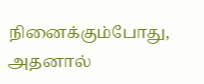நினைக்கும்போது, அதனால்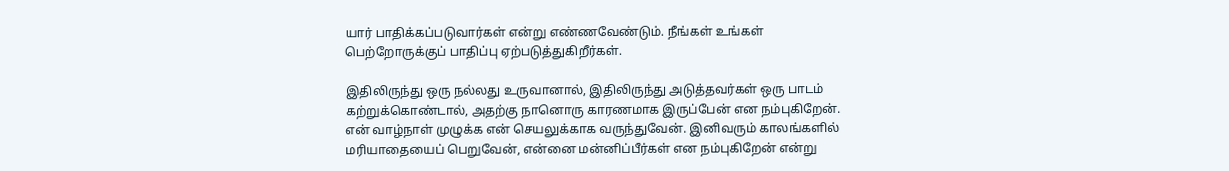யார் பாதிக்கப்படுவார்கள் என்று எண்ணவேண்டும். நீங்கள் உங்கள் பெற்றோருக்குப் பாதிப்பு ஏற்படுத்துகிறீர்கள்.

இதிலிருந்து ஒரு நல்லது உருவானால், இதிலிருந்து அடுத்தவர்கள் ஒரு பாடம் கற்றுக்கொண்டால், அதற்கு நானொரு காரணமாக இருப்பேன் என நம்புகிறேன். என் வாழ்நாள் முழுக்க என் செயலுக்காக வருந்துவேன். இனிவரும் காலங்களில் மரியாதையைப் பெறுவேன், என்னை மன்னிப்பீர்கள் என நம்புகிறேன் என்று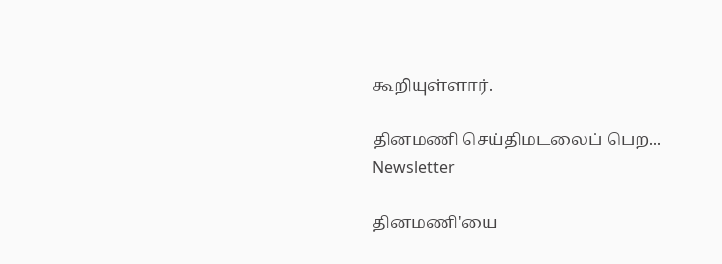கூறியுள்ளார்.

தினமணி செய்திமடலைப் பெற... Newsletter

தினமணி'யை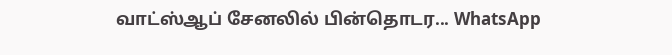வாட்ஸ்ஆப் சேனலில் பின்தொடர... WhatsApp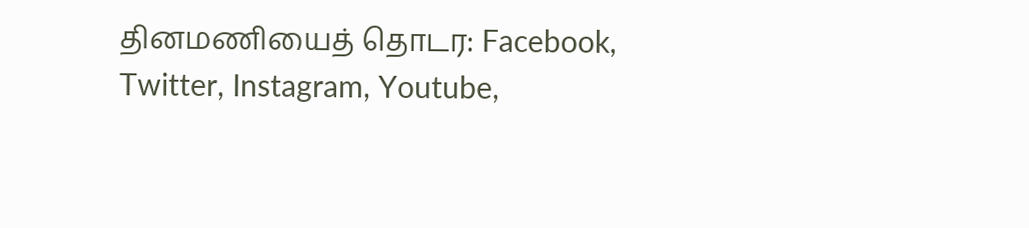தினமணியைத் தொடர: Facebook, Twitter, Instagram, Youtube,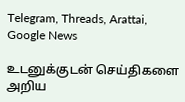Telegram, Threads, Arattai, Google News

உடனுக்குடன் செய்திகளை அறிய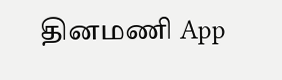தினமணி App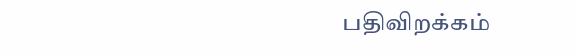பதிவிறக்கம்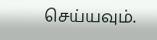செய்யவும்.